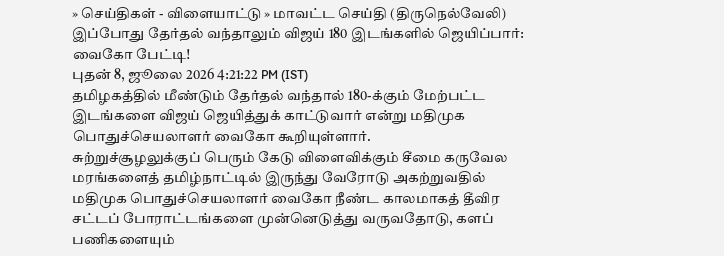» செய்திகள் - விளையாட்டு » மாவட்ட செய்தி (திருநெல்வேலி)
இப்போது தேர்தல் வந்தாலும் விஜய் 180 இடங்களில் ஜெயிப்பார்: வைகோ பேட்டி!
புதன் 8, ஜூலை 2026 4:21:22 PM (IST)
தமிழகத்தில் மீண்டும் தேர்தல் வந்தால் 180-க்கும் மேற்பட்ட இடங்களை விஜய் ஜெயித்துக் காட்டுவார் என்று மதிமுக பொதுச்செயலாளர் வைகோ கூறியுள்ளார்.
சுற்றுச்சூழலுக்குப் பெரும் கேடு விளைவிக்கும் சீமை கருவேல மரங்களைத் தமிழ்நாட்டில் இருந்து வேரோடு அகற்றுவதில் மதிமுக பொதுச்செயலாளர் வைகோ நீண்ட காலமாகத் தீவிர சட்டப் போராட்டங்களை முன்னெடுத்து வருவதோடு, களப் பணிகளையும்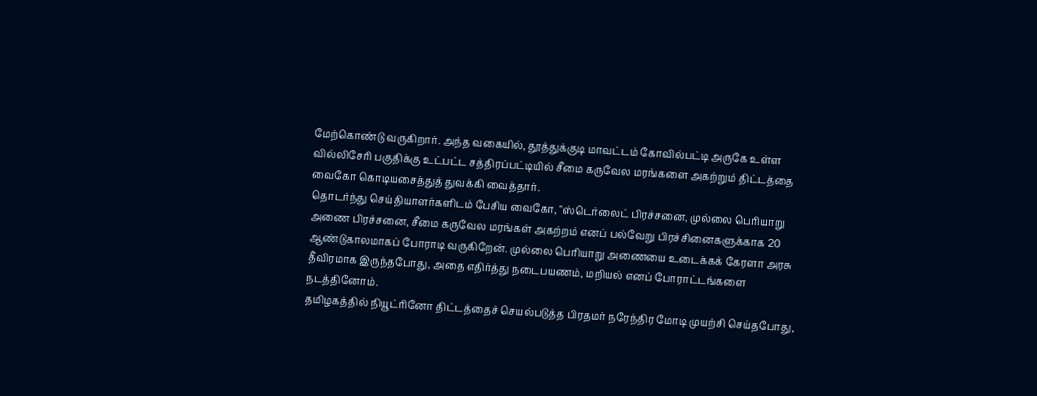மேற்கொண்டு வருகிறார். அந்த வகையில், தூத்துக்குடி மாவட்டம் கோவில்பட்டி அருகே உள்ள வில்லிசேரி பகுதிக்கு உட்பட்ட சத்திரப்பட்டியில் சீமை கருவேல மரங்களை அகற்றும் திட்டத்தை வைகோ கொடியசைத்துத் துவக்கி வைத்தார்.
தொடர்ந்து செய்தியாளர்களிடம் பேசிய வைகோ, "ஸ்டெர்லைட் பிரச்சனை, முல்லை பெரியாறு அணை பிரச்சனை, சீமை கருவேல மரங்கள் அகற்றம் எனப் பல்வேறு பிரச்சினைகளுக்காக 20 ஆண்டுகாலமாகப் போராடி வருகிறேன். முல்லை பெரியாறு அணையை உடைக்கக் கேரளா அரசு தீவிரமாக இருந்தபோது, அதை எதிர்த்து நடைபயணம், மறியல் எனப் போராட்டங்களை நடத்தினோம்.
தமிழகத்தில் நியூட்ரினோ திட்டத்தைச் செயல்படுத்த பிரதமர் நரேந்திர மோடி முயற்சி செய்தபோது,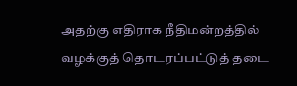அதற்கு எதிராக நீதிமன்றத்தில் வழக்குத் தொடரப்பட்டுத் தடை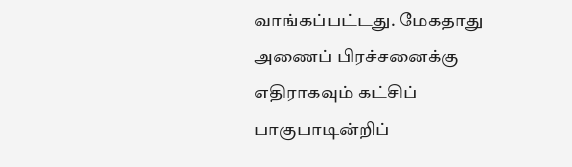வாங்கப்பட்டது. மேகதாது அணைப் பிரச்சனைக்கு எதிராகவும் கட்சிப் பாகுபாடின்றிப்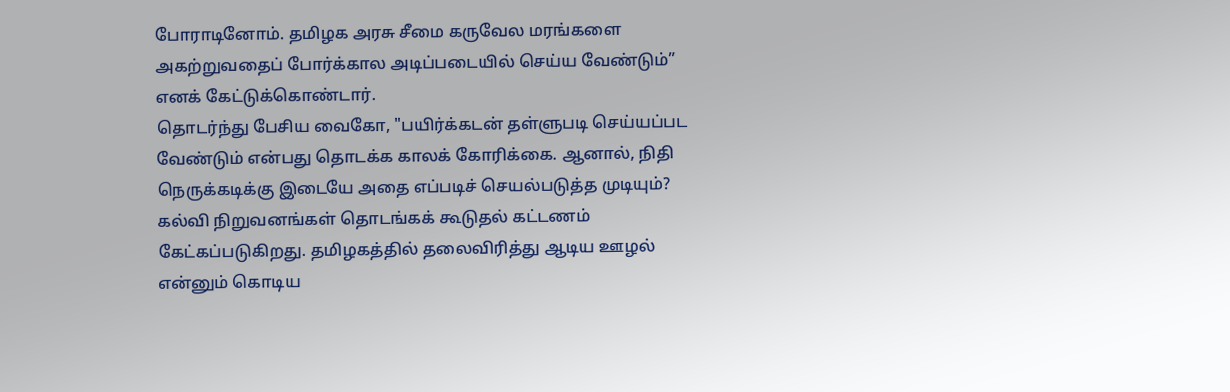போராடினோம். தமிழக அரசு சீமை கருவேல மரங்களை அகற்றுவதைப் போர்க்கால அடிப்படையில் செய்ய வேண்டும்” எனக் கேட்டுக்கொண்டார்.
தொடர்ந்து பேசிய வைகோ, "பயிர்க்கடன் தள்ளுபடி செய்யப்பட வேண்டும் என்பது தொடக்க காலக் கோரிக்கை. ஆனால், நிதி நெருக்கடிக்கு இடையே அதை எப்படிச் செயல்படுத்த முடியும்? கல்வி நிறுவனங்கள் தொடங்கக் கூடுதல் கட்டணம் கேட்கப்படுகிறது. தமிழகத்தில் தலைவிரித்து ஆடிய ஊழல் என்னும் கொடிய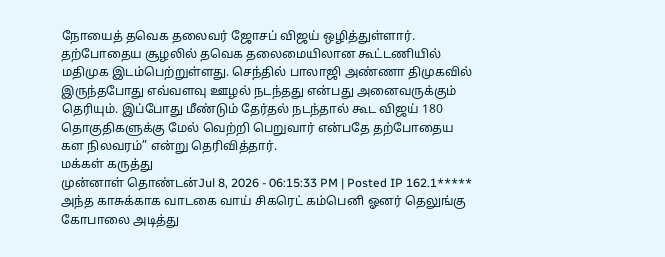நோயைத் தவெக தலைவர் ஜோசப் விஜய் ஒழித்துள்ளார்.
தற்போதைய சூழலில் தவெக தலைமையிலான கூட்டணியில் மதிமுக இடம்பெற்றுள்ளது. செந்தில் பாலாஜி அண்ணா திமுகவில் இருந்தபோது எவ்வளவு ஊழல் நடந்தது என்பது அனைவருக்கும் தெரியும். இப்போது மீண்டும் தேர்தல் நடந்தால் கூட விஜய் 180 தொகுதிகளுக்கு மேல் வெற்றி பெறுவார் என்பதே தற்போதைய கள நிலவரம்” என்று தெரிவித்தார்.
மக்கள் கருத்து
முன்னாள் தொண்டன்Jul 8, 2026 - 06:15:33 PM | Posted IP 162.1*****
அந்த காசுக்காக வாடகை வாய் சிகரெட் கம்பெனி ஓனர் தெலுங்கு கோபாலை அடித்து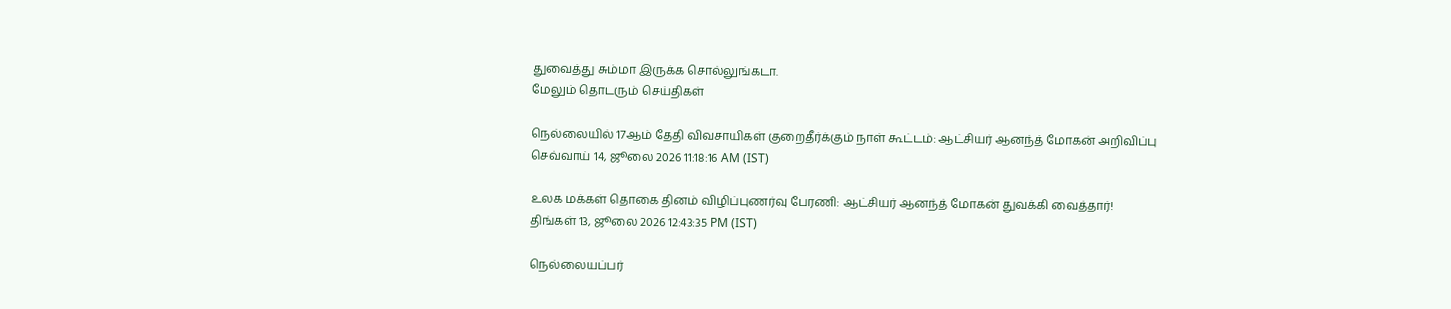துவைத்து சும்மா இருக்க சொல்லுங்கடா.
மேலும் தொடரும் செய்திகள்

நெல்லையில் 17ஆம் தேதி விவசாயிகள் குறைதீர்க்கும் நாள் கூட்டம்: ஆட்சியர் ஆனந்த் மோகன் அறிவிப்பு
செவ்வாய் 14, ஜூலை 2026 11:18:16 AM (IST)

உலக மக்கள் தொகை தினம் விழிப்புணர்வு பேரணி: ஆட்சியர் ஆனந்த் மோகன் துவக்கி வைத்தார்!
திங்கள் 13, ஜூலை 2026 12:43:35 PM (IST)

நெல்லையப்பர்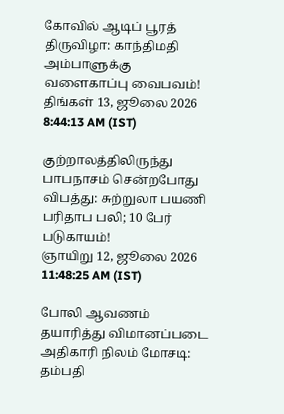கோவில் ஆடிப் பூரத் திருவிழா: காந்திமதி அம்பாளுக்கு வளைகாப்பு வைபவம்!
திங்கள் 13, ஜூலை 2026 8:44:13 AM (IST)

குற்றாலத்திலிருந்து பாபநாசம் சென்றபோது விபத்து: சுற்றுலா பயணி பரிதாப பலி; 10 பேர் படுகாயம்!
ஞாயிறு 12, ஜூலை 2026 11:48:25 AM (IST)

போலி ஆவணம் தயாரித்து விமானப்படை அதிகாரி நிலம் மோசடி: தம்பதி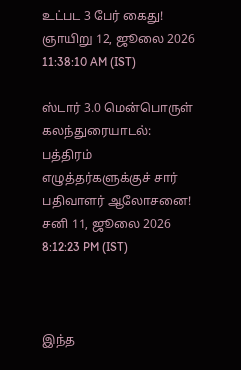உட்பட 3 பேர் கைது!
ஞாயிறு 12, ஜூலை 2026 11:38:10 AM (IST)

ஸ்டார் 3.0 மென்பொருள் கலந்துரையாடல்: பத்திரம் எழுத்தர்களுக்குச் சார் பதிவாளர் ஆலோசனை!
சனி 11, ஜூலை 2026 8:12:23 PM (IST)



இந்த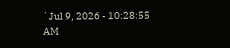`Jul 9, 2026 - 10:28:55 AM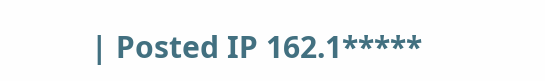| Posted IP 162.1*****